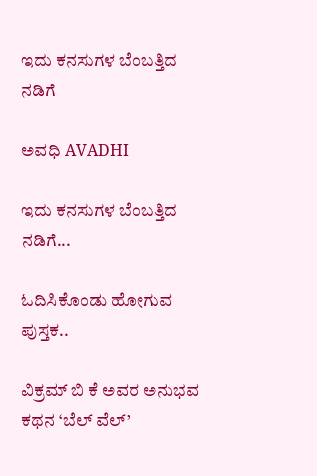ಇದು ಕನಸುಗಳ ಬೆಂಬತ್ತಿದ ನಡಿಗೆ‍

ಅವಧಿ AVADHI

ಇದು ಕನಸುಗಳ ಬೆಂಬತ್ತಿದ ನಡಿಗೆ...

ಓದಿಸಿಕೊಂಡು ಹೋಗುವ ಪುಸ್ತಕ..

ವಿಕ್ರಮ್ ಬಿ ಕೆ ಅವರ ಅನುಭವ ಕಥನ ‘ಬೆಲ್ ವೆಲ್’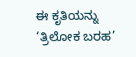ಈ ಕೃತಿಯನ್ನು ‘ತ್ರಿಲೋಕ ಬರಹ’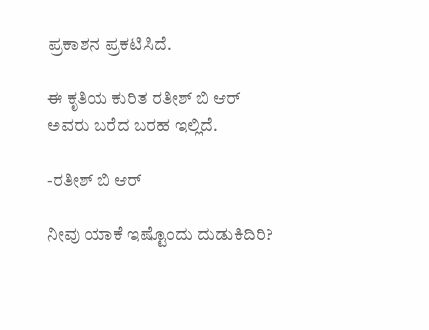ಪ್ರಕಾಶನ ಪ್ರಕಟಿಸಿದೆ.

ಈ ಕೃತಿಯ ಕುರಿತ ರತೀಶ್ ಬಿ ಆರ್ ಅವರು ಬರೆದ ಬರಹ ಇಲ್ಲಿದೆ.

-ರತೀಶ್ ಬಿ ಆರ್

ನೀವು ಯಾಕೆ ಇಷ್ಟೊಂದು ದುಡುಕಿದಿರಿ?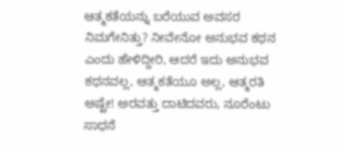ಆತ್ಮಕತೆಯನ್ನು ಬರೆಯುವ ಅವಸರ ನಿಮಗೇನಿತ್ತು? ನೀವೇನೋ ಅನುಭವ ಕಥನ ಎಂದು ಹೇಳಿದ್ದೀರಿ, ಆದರೆ ಇದು ಅನುಭವ ಕಥನವಲ್ಲ, ಆತ್ಮಕತೆಯೂ ಅಲ್ಲ, ಆತ್ಮರತಿ ಅಷ್ಟೇ! ಅರವತ್ತು ದಾಟಿದವರು, ನೂರೆಂಟು ಸಾಧನೆ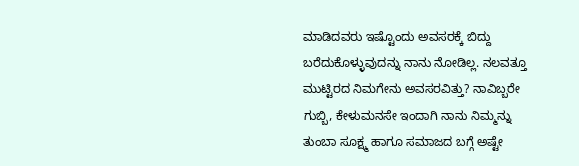ಮಾಡಿದವರು ಇಷ್ಟೊಂದು ಅವಸರಕ್ಕೆ ಬಿದ್ದು ಬರೆದುಕೊಳ್ಳುವುದನ್ನು ನಾನು ನೋಡಿಲ್ಲ. ನಲವತ್ತೂ ಮುಟ್ಟಿರದ ನಿಮಗೇನು ಅವಸರವಿತ್ತು? ನಾವಿಬ್ಬರೇ ಗುಬ್ಬಿ, ಕೇಳುಮನಸೇ ಇಂದಾಗಿ ನಾನು ನಿಮ್ಮನ್ನು ತುಂಬಾ ಸೂಕ್ಷ್ಮ ಹಾಗೂ ಸಮಾಜದ ಬಗ್ಗೆ ಅಷ್ಟೇ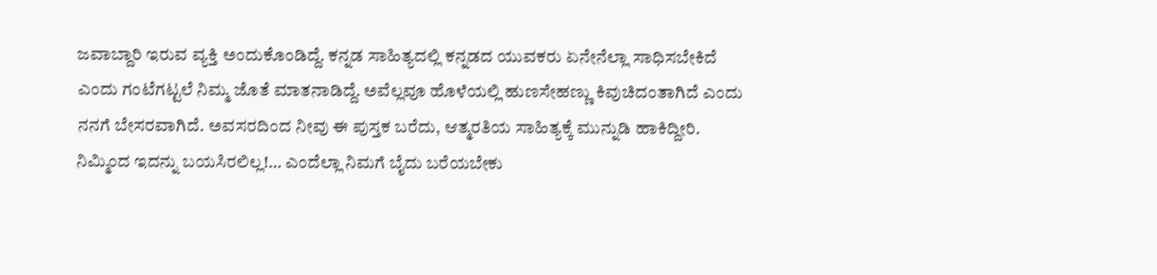ಜವಾಬ್ದಾರಿ ಇರುವ ವ್ಯಕ್ತಿ ಅಂದುಕೊಂಡಿದ್ದೆ. ಕನ್ನಡ ಸಾಹಿತ್ಯದಲ್ಲಿ ಕನ್ನಡದ ಯುವಕರು ಏನೇನೆಲ್ಲಾ ಸಾಧಿಸಬೇಕಿದೆ ಎಂದು ಗಂಟೆಗಟ್ಟಲೆ ನಿಮ್ಮ ಜೊತೆ ಮಾತನಾಡಿದ್ದೆ. ಅವೆಲ್ಲವೂ ಹೊಳೆಯಲ್ಲಿ ಹುಣಸೇಹಣ್ಣು ಕಿವುಚಿದಂತಾಗಿದೆ ಎಂದು ನನಗೆ ಬೇಸರವಾಗಿದೆ. ಅವಸರದಿಂದ ನೀವು ಈ ಪುಸ್ತಕ ಬರೆದು, ಆತ್ಮರತಿಯ ಸಾಹಿತ್ಯಕ್ಕೆ ಮುನ್ನುಡಿ ಹಾಕಿದ್ದೀರಿ. ನಿಮ್ಮಿಂದ ಇದನ್ನು ಬಯಸಿರಲಿಲ್ಲ!… ಎಂದೆಲ್ಲಾ ನಿಮಗೆ ಬೈದು ಬರೆಯಬೇಕು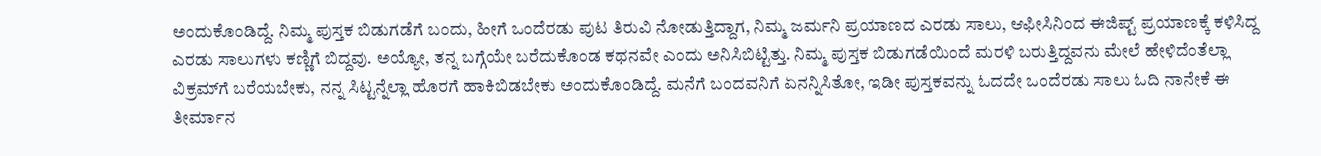ಅಂದುಕೊಂಡಿದ್ದೆ. ನಿಮ್ಮ ಪುಸ್ತಕ ಬಿಡುಗಡೆಗೆ ಬಂದು, ಹೀಗೆ ಒಂದೆರಡು ಪುಟ ತಿರುವಿ ನೋಡುತ್ತಿದ್ದಾಗ, ನಿಮ್ಮ ಜರ್ಮನಿ ಪ್ರಯಾಣದ ಎರಡು ಸಾಲು, ಆಫೀಸಿನಿಂದ ಈಜಿಪ್ಟ್ ಪ್ರಯಾಣಕ್ಕೆ ಕಳಿಸಿದ್ದ ಎರಡು ಸಾಲುಗಳು ಕಣ್ಣಿಗೆ ಬಿದ್ದವು. ಅಯ್ಯೋ, ತನ್ನ ಬಗ್ಗೆಯೇ ಬರೆದುಕೊಂಡ ಕಥನವೇ ಎಂದು ಅನಿಸಿಬಿಟ್ಟಿತ್ತು. ನಿಮ್ಮ ಪುಸ್ತಕ ಬಿಡುಗಡೆಯಿಂದೆ ಮರಳಿ ಬರುತ್ತಿದ್ದವನು ಮೇಲೆ ಹೇಳಿದೆಂತೆಲ್ಲಾ ವಿಕ್ರಮ್‌ಗೆ ಬರೆಯಬೇಕು, ನನ್ನ ಸಿಟ್ಟನ್ನೆಲ್ಲಾ ಹೊರಗೆ ಹಾಕಿಬಿಡಬೇಕು ಅಂದುಕೊಂಡಿದ್ದೆ. ಮನೆಗೆ ಬಂದವನಿಗೆ ಏನನ್ನಿಸಿತೋ, ಇಡೀ ಪುಸ್ತಕವನ್ನು ಓದದೇ ಒಂದೆರಡು ಸಾಲು ಓದಿ ನಾನೇಕೆ ಈ ತೀರ್ಮಾನ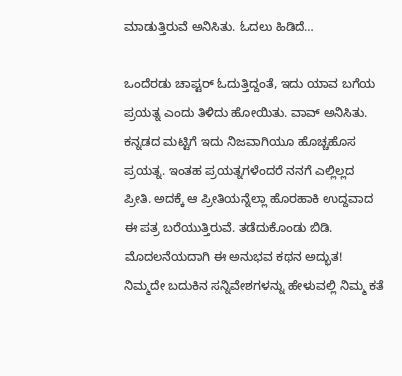ಮಾಡುತ್ತಿರುವೆ ಅನಿಸಿತು. ಓದಲು ಹಿಡಿದೆ…

ಒಂದೆರಡು ಚಾಪ್ಟರ್ ಓದುತ್ತಿದ್ದಂತೆ, ಇದು ಯಾವ ಬಗೆಯ ಪ್ರಯತ್ನ ಎಂದು ತಿಳಿದು ಹೋಯಿತು. ವಾವ್ ಅನಿಸಿತು. ಕನ್ನಡದ ಮಟ್ಟಿಗೆ ಇದು ನಿಜವಾಗಿಯೂ ಹೊಚ್ಚಹೊಸ ಪ್ರಯತ್ನ. ಇಂತಹ ಪ್ರಯತ್ನಗಳೆಂದರೆ ನನಗೆ ಎಲ್ಲಿಲ್ಲದ ಪ್ರೀತಿ. ಅದಕ್ಕೆ ಆ ಪ್ರೀತಿಯನ್ನೆಲ್ಲಾ ಹೊರಹಾಕಿ ಉದ್ದವಾದ ಈ ಪತ್ರ ಬರೆಯುತ್ತಿರುವೆ. ತಡೆದುಕೊಂಡು ಬಿಡಿ. ಮೊದಲನೆಯದಾಗಿ ಈ ಅನುಭವ ಕಥನ ಅದ್ಭುತ! ನಿಮ್ಮದೇ ಬದುಕಿನ ಸನ್ನಿವೇಶಗಳನ್ನು ಹೇಳುವಲ್ಲಿ ನಿಮ್ಮ ಕತೆ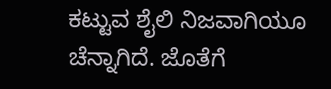ಕಟ್ಟುವ ಶೈಲಿ ನಿಜವಾಗಿಯೂ ಚೆನ್ನಾಗಿದೆ. ಜೊತೆಗೆ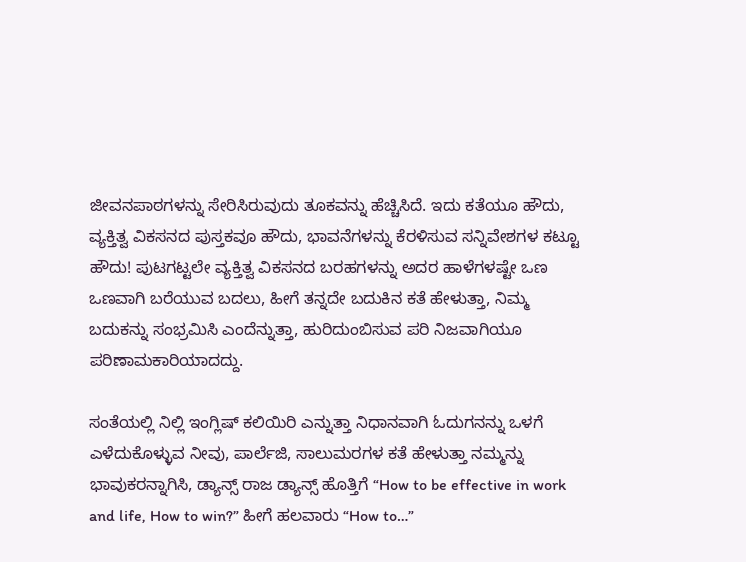ಜೀವನಪಾಠಗಳನ್ನು ಸೇರಿಸಿರುವುದು ತೂಕವನ್ನು ಹೆಚ್ಚಿಸಿದೆ. ಇದು ಕತೆಯೂ ಹೌದು, ವ್ಯಕ್ತಿತ್ವ ವಿಕಸನದ ಪುಸ್ತಕವೂ ಹೌದು, ಭಾವನೆಗಳನ್ನು ಕೆರಳಿಸುವ ಸನ್ನಿವೇಶಗಳ ಕಟ್ಟೂ ಹೌದು! ಪುಟಗಟ್ಟಲೇ ವ್ಯಕ್ತಿತ್ವ ವಿಕಸನದ ಬರಹಗಳನ್ನು ಅದರ ಹಾಳೆಗಳಷ್ಟೇ ಒಣ ಒಣವಾಗಿ ಬರೆಯುವ ಬದಲು, ಹೀಗೆ ತನ್ನದೇ ಬದುಕಿನ ಕತೆ ಹೇಳುತ್ತಾ, ನಿಮ್ಮ ಬದುಕನ್ನು ಸಂಭ್ರಮಿಸಿ ಎಂದೆನ್ನುತ್ತಾ, ಹುರಿದುಂಬಿಸುವ ಪರಿ ನಿಜವಾಗಿಯೂ ಪರಿಣಾಮಕಾರಿಯಾದದ್ದು.

ಸಂತೆಯಲ್ಲಿ ನಿಲ್ಲಿ ಇಂಗ್ಲಿಷ್ ಕಲಿಯಿರಿ ಎನ್ನುತ್ತಾ ನಿಧಾನವಾಗಿ ಓದುಗನನ್ನು ಒಳಗೆ ಎಳೆದುಕೊಳ್ಳುವ ನೀವು, ಪಾರ್ಲೆಜಿ, ಸಾಲುಮರಗಳ ಕತೆ ಹೇಳುತ್ತಾ ನಮ್ಮನ್ನು ಭಾವುಕರನ್ನಾಗಿಸಿ, ಡ್ಯಾನ್ಸ್ ರಾಜ ಡ್ಯಾನ್ಸ್ ಹೊತ್ತಿಗೆ “How to be effective in work and life, How to win?” ಹೀಗೆ ಹಲವಾರು “How to…”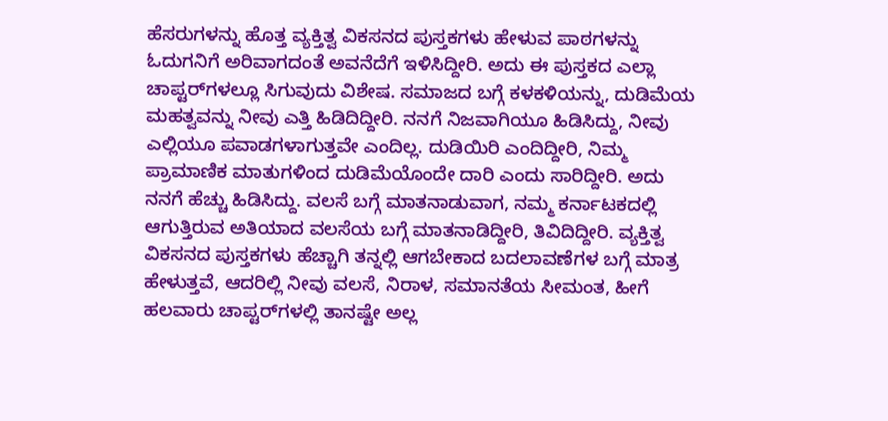ಹೆಸರುಗಳನ್ನು ಹೊತ್ತ ವ್ಯಕ್ತಿತ್ವ ವಿಕಸನದ ಪುಸ್ತಕಗಳು ಹೇಳುವ ಪಾಠಗಳನ್ನು ಓದುಗನಿಗೆ ಅರಿವಾಗದಂತೆ ಅವನೆದೆಗೆ ಇಳಿಸಿದ್ದೀರಿ. ಅದು ಈ ಪುಸ್ತಕದ ಎಲ್ಲಾ ಚಾಪ್ಟರ್‌ಗಳಲ್ಲೂ ಸಿಗುವುದು ವಿಶೇಷ. ಸಮಾಜದ ಬಗ್ಗೆ ಕಳಕಳಿಯನ್ನು, ದುಡಿಮೆಯ ಮಹತ್ವವನ್ನು ನೀವು ಎತ್ತಿ ಹಿಡಿದಿದ್ದೀರಿ. ನನಗೆ ನಿಜವಾಗಿಯೂ ಹಿಡಿಸಿದ್ದು, ನೀವು ಎಲ್ಲಿಯೂ ಪವಾಡಗಳಾಗುತ್ತವೇ ಎಂದಿಲ್ಲ. ದುಡಿಯಿರಿ ಎಂದಿದ್ದೀರಿ, ನಿಮ್ಮ ಪ್ರಾಮಾಣಿಕ ಮಾತುಗಳಿಂದ ದುಡಿಮೆಯೊಂದೇ ದಾರಿ ಎಂದು ಸಾರಿದ್ದೀರಿ. ಅದು ನನಗೆ ಹೆಚ್ಚು ಹಿಡಿಸಿದ್ದು. ವಲಸೆ ಬಗ್ಗೆ ಮಾತನಾಡುವಾಗ, ನಮ್ಮ ಕರ್ನಾಟಕದಲ್ಲಿ ಆಗುತ್ತಿರುವ ಅತಿಯಾದ ವಲಸೆಯ ಬಗ್ಗೆ ಮಾತನಾಡಿದ್ದೀರಿ, ತಿವಿದಿದ್ದೀರಿ. ವ್ಯಕ್ತಿತ್ವ ವಿಕಸನದ ಪುಸ್ತಕಗಳು ಹೆಚ್ಚಾಗಿ ತನ್ನಲ್ಲಿ ಆಗಬೇಕಾದ ಬದಲಾವಣೆಗಳ ಬಗ್ಗೆ ಮಾತ್ರ ಹೇಳುತ್ತವೆ, ಆದರಿಲ್ಲಿ ನೀವು ವಲಸೆ, ನಿರಾಳ, ಸಮಾನತೆಯ ಸೀಮಂತ, ಹೀಗೆ ಹಲವಾರು ಚಾಪ್ಟರ್‌ಗಳಲ್ಲಿ ತಾನಷ್ಟೇ ಅಲ್ಲ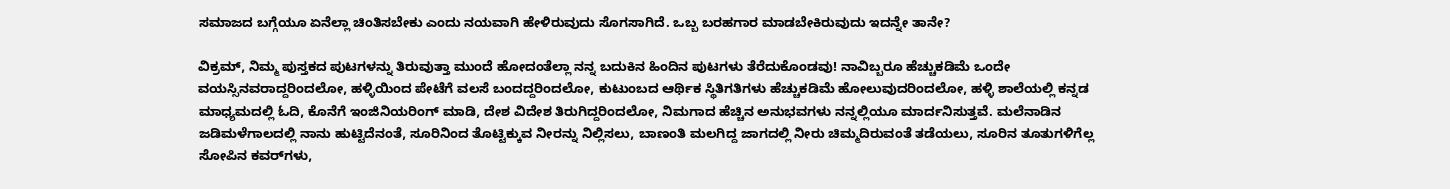ಸಮಾಜದ ಬಗ್ಗೆಯೂ ಏನೆಲ್ಲಾ ಚಿಂತಿಸಬೇಕು ಎಂದು ನಯವಾಗಿ ಹೇಳಿರುವುದು ಸೊಗಸಾಗಿದೆ. ಒಬ್ಬ ಬರಹಗಾರ ಮಾಡಬೇಕಿರುವುದು ಇದನ್ನೇ ತಾನೇ?

ವಿಕ್ರಮ್, ನಿಮ್ಮ ಪುಸ್ತಕದ ಪುಟಗಳನ್ನು ತಿರುವುತ್ತಾ ಮುಂದೆ ಹೋದಂತೆಲ್ಲಾ ನನ್ನ ಬದುಕಿನ ಹಿಂದಿನ ಪುಟಗಳು ತೆರೆದುಕೊಂಡವು! ನಾವಿಬ್ಬರೂ ಹೆಚ್ಚುಕಡಿಮೆ ಒಂದೇ ವಯಸ್ಸಿನವರಾದ್ದರಿಂದಲೋ, ಹಳ್ಳಿಯಿಂದ ಪೇಟೆಗೆ ವಲಸೆ ಬಂದದ್ದರಿಂದಲೋ, ಕುಟುಂಬದ ಆರ್ಥಿಕ ಸ್ಥಿತಿಗತಿಗಳು ಹೆಚ್ಚುಕಡಿಮೆ ಹೋಲುವುದರಿಂದಲೋ, ಹಳ್ಳಿ ಶಾಲೆಯಲ್ಲಿ ಕನ್ನಡ ಮಾಧ್ಯಮದಲ್ಲಿ ಓದಿ, ಕೊನೆಗೆ ಇಂಜಿನಿಯರಿಂಗ್ ಮಾಡಿ, ದೇಶ ವಿದೇಶ ತಿರುಗಿದ್ದರಿಂದಲೋ, ನಿಮಗಾದ ಹೆಚ್ಚಿನ ಅನುಭವಗಳು ನನ್ನಲ್ಲಿಯೂ ಮಾರ್ದನಿಸುತ್ತವೆ. ಮಲೆನಾಡಿನ ಜಡಿಮಳೆಗಾಲದಲ್ಲಿ ನಾನು ಹುಟ್ಟಿದೆನಂತೆ, ಸೂರಿನಿಂದ ತೊಟ್ಟಿಕ್ಕುವ ನೀರನ್ನು ನಿಲ್ಲಿಸಲು, ಬಾಣಂತಿ ಮಲಗಿದ್ದ ಜಾಗದಲ್ಲಿ ನೀರು ಚಿಮ್ಮದಿರುವಂತೆ ತಡೆಯಲು, ಸೂರಿನ ತೂತುಗಳಿಗೆಲ್ಲ ಸೋಪಿನ ಕವರ್‌ಗಳು,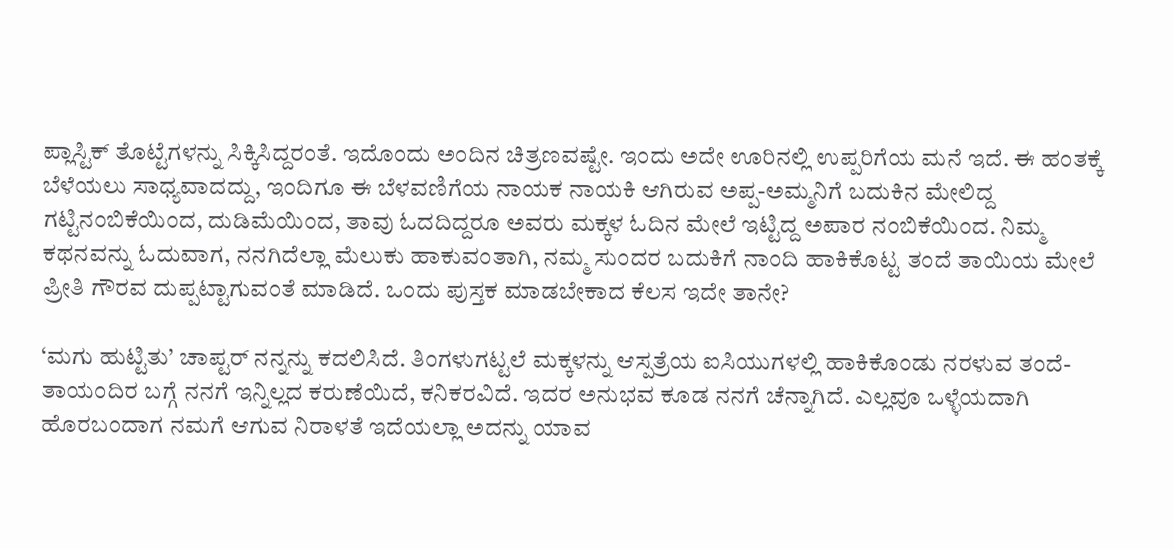ಪ್ಲಾಸ್ಟಿಕ್ ತೊಟ್ಟೆಗಳನ್ನು ಸಿಕ್ಕಿಸಿದ್ದರಂತೆ. ಇದೊಂದು ಅಂದಿನ ಚಿತ್ರಣವಷ್ಟೇ. ಇಂದು ಅದೇ ಊರಿನಲ್ಲಿ ಉಪ್ಪರಿಗೆಯ ಮನೆ ಇದೆ. ಈ ಹಂತಕ್ಕೆ ಬೆಳೆಯಲು ಸಾಧ್ಯವಾದದ್ದು, ಇಂದಿಗೂ ಈ ಬೆಳವಣಿಗೆಯ ನಾಯಕ ನಾಯಕಿ ಆಗಿರುವ ಅಪ್ಪ-ಅಮ್ಮನಿಗೆ ಬದುಕಿನ ಮೇಲಿದ್ದ ಗಟ್ಟಿನಂಬಿಕೆಯಿಂದ, ದುಡಿಮೆಯಿಂದ, ತಾವು ಓದದಿದ್ದರೂ ಅವರು ಮಕ್ಕಳ ಓದಿನ ಮೇಲೆ ಇಟ್ಟಿದ್ದ ಅಪಾರ ನಂಬಿಕೆಯಿಂದ. ನಿಮ್ಮ ಕಥನವನ್ನು ಓದುವಾಗ, ನನಗಿದೆಲ್ಲಾ ಮೆಲುಕು ಹಾಕುವಂತಾಗಿ, ನಮ್ಮ ಸುಂದರ ಬದುಕಿಗೆ ನಾಂದಿ ಹಾಕಿಕೊಟ್ಟ ತಂದೆ ತಾಯಿಯ ಮೇಲೆ ಪ್ರೀತಿ ಗೌರವ ದುಪ್ಪಟ್ಟಾಗುವಂತೆ ಮಾಡಿದೆ. ಒಂದು ಪುಸ್ತಕ ಮಾಡಬೇಕಾದ ಕೆಲಸ ಇದೇ ತಾನೇ?

‘ಮಗು ಹುಟ್ಟಿತು’ ಚಾಪ್ಟರ್ ನನ್ನನ್ನು ಕದಲಿಸಿದೆ. ತಿಂಗಳುಗಟ್ಟಲೆ ಮಕ್ಕಳನ್ನು ಆಸ್ಪತ್ರೆಯ ಐಸಿಯುಗಳಲ್ಲಿ ಹಾಕಿಕೊಂಡು ನರಳುವ ತಂದೆ-ತಾಯಂದಿರ ಬಗ್ಗೆ ನನಗೆ ಇನ್ನಿಲ್ಲದ ಕರುಣೆಯಿದೆ, ಕನಿಕರವಿದೆ. ಇದರ ಅನುಭವ ಕೂಡ ನನಗೆ ಚೆನ್ನಾಗಿದೆ. ಎಲ್ಲವೂ ಒಳ್ಳೆಯದಾಗಿ ಹೊರಬಂದಾಗ ನಮಗೆ ಆಗುವ ನಿರಾಳತೆ ಇದೆಯಲ್ಲಾ ಅದನ್ನು ಯಾವ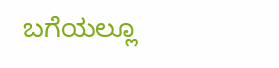ಬಗೆಯಲ್ಲೂ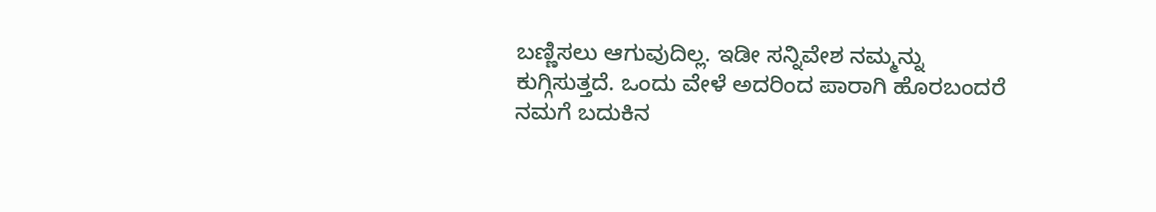ಬಣ್ಣಿಸಲು ಆಗುವುದಿಲ್ಲ. ಇಡೀ ಸನ್ನಿವೇಶ ನಮ್ಮನ್ನು ಕುಗ್ಗಿಸುತ್ತದೆ. ಒಂದು ವೇಳೆ ಅದರಿಂದ ಪಾರಾಗಿ ಹೊರಬಂದರೆ ನಮಗೆ ಬದುಕಿನ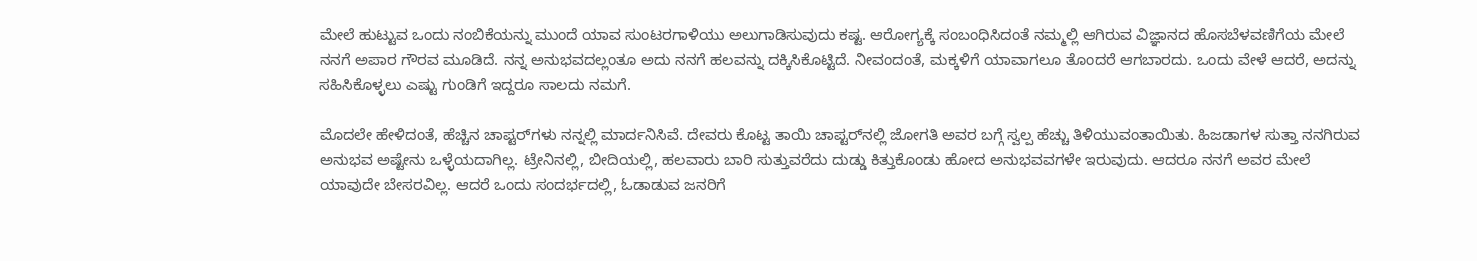ಮೇಲೆ ಹುಟ್ಟುವ ಒಂದು ನಂಬಿಕೆಯನ್ನು ಮುಂದೆ ಯಾವ ಸುಂಟರಗಾಳಿಯು ಅಲುಗಾಡಿಸುವುದು ಕಷ್ಟ. ಆರೋಗ್ಯಕ್ಕೆ ಸಂಬಂಧಿಸಿದಂತೆ ನಮ್ಮಲ್ಲಿ ಆಗಿರುವ ವಿಜ್ಞಾನದ ಹೊಸಬೆಳವಣಿಗೆಯ ಮೇಲೆ ನನಗೆ ಅಪಾರ ಗೌರವ ಮೂಡಿದೆ. ನನ್ನ ಅನುಭವದಲ್ಲಂತೂ ಅದು ನನಗೆ ಹಲವನ್ನು ದಕ್ಕಿಸಿಕೊಟ್ಟಿದೆ. ನೀವಂದಂತೆ, ಮಕ್ಕಳಿಗೆ ಯಾವಾಗಲೂ ತೊಂದರೆ ಆಗಬಾರದು. ಒಂದು ವೇಳೆ ಆದರೆ, ಅದನ್ನು ಸಹಿಸಿಕೊಳ್ಳಲು ಎಷ್ಟು ಗುಂಡಿಗೆ ಇದ್ದರೂ ಸಾಲದು ನಮಗೆ.

ಮೊದಲೇ ಹೇಳಿದಂತೆ, ಹೆಚ್ಚಿನ ಚಾಪ್ಟರ್‌ಗಳು ನನ್ನಲ್ಲಿ ಮಾರ್ದನಿಸಿವೆ. ದೇವರು ಕೊಟ್ಟ ತಾಯಿ ಚಾಪ್ಟರ್‌ನಲ್ಲಿ ಜೋಗತಿ ಅವರ ಬಗ್ಗೆ ಸ್ವಲ್ಪ ಹೆಚ್ಚು ತಿಳಿಯುವಂತಾಯಿತು. ಹಿಜಡಾಗಳ ಸುತ್ತಾ ನನಗಿರುವ ಅನುಭವ ಅಷ್ಟೇನು ಒಳ್ಳೆಯದಾಗಿಲ್ಲ. ಟ್ರೇನಿನಲ್ಲಿ, ಬೀದಿಯಲ್ಲಿ, ಹಲವಾರು ಬಾರಿ ಸುತ್ತುವರೆದು ದುಡ್ಡು ಕಿತ್ತುಕೊಂಡು ಹೋದ ಅನುಭವವಗಳೇ ಇರುವುದು. ಆದರೂ ನನಗೆ ಅವರ ಮೇಲೆ ಯಾವುದೇ ಬೇಸರವಿಲ್ಲ. ಆದರೆ ಒಂದು ಸಂದರ್ಭದಲ್ಲಿ, ಓಡಾಡುವ ಜನರಿಗೆ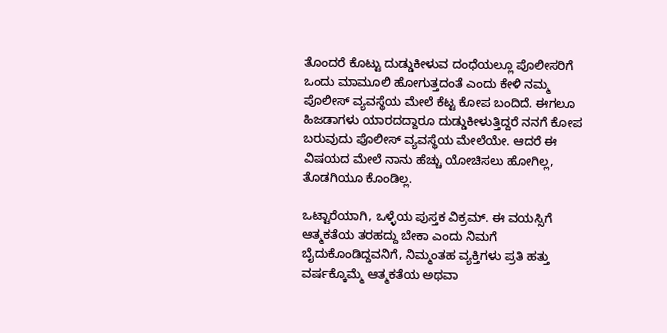ತೊಂದರೆ ಕೊಟ್ಟು ದುಡ್ಡುಕೀಳುವ ದಂಧೆಯಲ್ಲೂ ಪೊಲೀಸರಿಗೆ ಒಂದು ಮಾಮೂಲಿ ಹೋಗುತ್ತದಂತೆ ಎಂದು ಕೇಳಿ ನಮ್ಮ ಪೊಲೀಸ್ ವ್ಯವಸ್ಥೆಯ ಮೇಲೆ ಕೆಟ್ಟ ಕೋಪ ಬಂದಿದೆ. ಈಗಲೂ ಹಿಜಡಾಗಳು ಯಾರದದ್ದಾರೂ ದುಡ್ಡುಕೀಳುತ್ತಿದ್ದರೆ ನನಗೆ ಕೋಪ ಬರುವುದು ಪೊಲೀಸ್ ವ್ಯವಸ್ಥೆಯ ಮೇಲೆಯೇ. ಆದರೆ ಈ ವಿಷಯದ ಮೇಲೆ ನಾನು ಹೆಚ್ಚು ಯೋಚಿಸಲು ಹೋಗಿಲ್ಲ, ತೊಡಗಿಯೂ ಕೊಂಡಿಲ್ಲ.

ಒಟ್ಟಾರೆಯಾಗಿ, ಒಳ್ಳೆಯ ಪುಸ್ತಕ ವಿಕ್ರಮ್. ಈ ವಯಸ್ಸಿಗೆ ಆತ್ಮಕತೆಯ ತರಹದ್ದು ಬೇಕಾ ಎಂದು ನಿಮಗೆ ಬೈದುಕೊಂಡಿದ್ದವನಿಗೆ, ನಿಮ್ಮಂತಹ ವ್ಯಕ್ತಿಗಳು ಪ್ರತಿ ಹತ್ತು ವರ್ಷಕ್ಕೊಮ್ಮೆ ಆತ್ಮಕತೆಯ ಅಥವಾ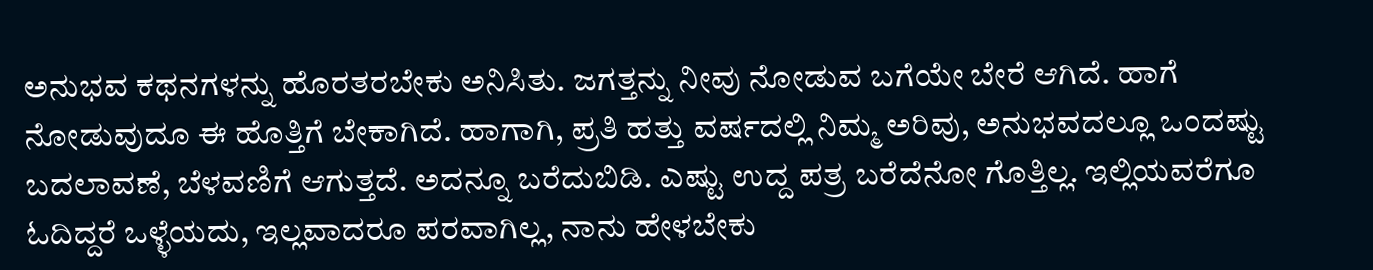ಅನುಭವ ಕಥನಗಳನ್ನು ಹೊರತರಬೇಕು ಅನಿಸಿತು. ಜಗತ್ತನ್ನು ನೀವು ನೋಡುವ ಬಗೆಯೇ ಬೇರೆ ಆಗಿದೆ. ಹಾಗೆ ನೋಡುವುದೂ ಈ ಹೊತ್ತಿಗೆ ಬೇಕಾಗಿದೆ. ಹಾಗಾಗಿ, ಪ್ರತಿ ಹತ್ತು ವರ್ಷದಲ್ಲಿ ನಿಮ್ಮ ಅರಿವು, ಅನುಭವದಲ್ಲೂ ಒಂದಷ್ಟು ಬದಲಾವಣೆ, ಬೆಳವಣಿಗೆ ಆಗುತ್ತದೆ. ಅದನ್ನೂ ಬರೆದುಬಿಡಿ. ಎಷ್ಟು ಉದ್ದ ಪತ್ರ ಬರೆದೆನೋ ಗೊತ್ತಿಲ್ಲ. ಇಲ್ಲಿಯವರೆಗೂ ಓದಿದ್ದರೆ ಒಳ್ಳೆಯದು, ಇಲ್ಲವಾದರೂ ಪರವಾಗಿಲ್ಲ, ನಾನು ಹೇಳಬೇಕು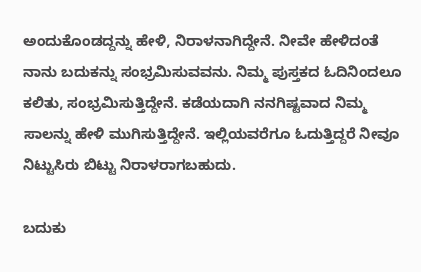ಅಂದುಕೊಂಡದ್ದನ್ನು ಹೇಳಿ, ನಿರಾಳನಾಗಿದ್ದೇನೆ. ನೀವೇ ಹೇಳಿದಂತೆ ನಾನು ಬದುಕನ್ನು ಸಂಭ್ರಮಿಸುವವನು. ನಿಮ್ಮ ಪುಸ್ತಕದ ಓದಿನಿಂದಲೂ ಕಲಿತು, ಸಂಭ್ರಮಿಸುತ್ತಿದ್ದೇನೆ. ಕಡೆಯದಾಗಿ ನನಗಿಷ್ಟವಾದ ನಿಮ್ಮ ಸಾಲನ್ನು ಹೇಳಿ ಮುಗಿಸುತ್ತಿದ್ದೇನೆ. ಇಲ್ಲಿಯವರೆಗೂ ಓದುತ್ತಿದ್ದರೆ ನೀವೂ ನಿಟ್ಟುಸಿರು ಬಿಟ್ಟು ನಿರಾಳರಾಗಬಹುದು.

ಬದುಕು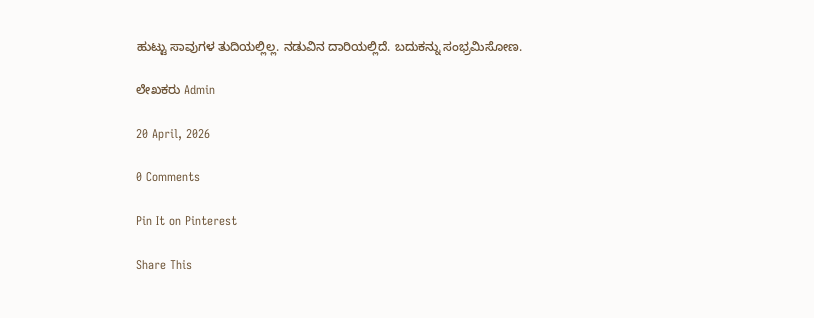ಹುಟ್ಟು ಸಾವುಗಳ ತುದಿಯಲ್ಲಿಲ್ಲ. ನಡುವಿನ ದಾರಿಯಲ್ಲಿದೆ. ಬದುಕನ್ನು ಸಂಭ್ರಮಿಸೋಣ.

ಲೇಖಕರು Admin

20 April, 2026

0 Comments

Pin It on Pinterest

Share This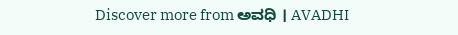Discover more from ಅವಧಿ । AVADHI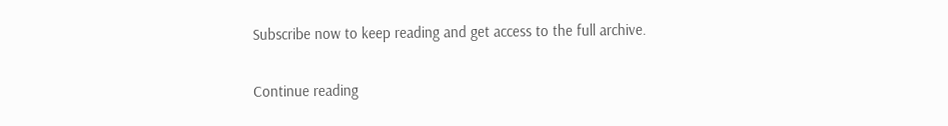Subscribe now to keep reading and get access to the full archive.

Continue reading